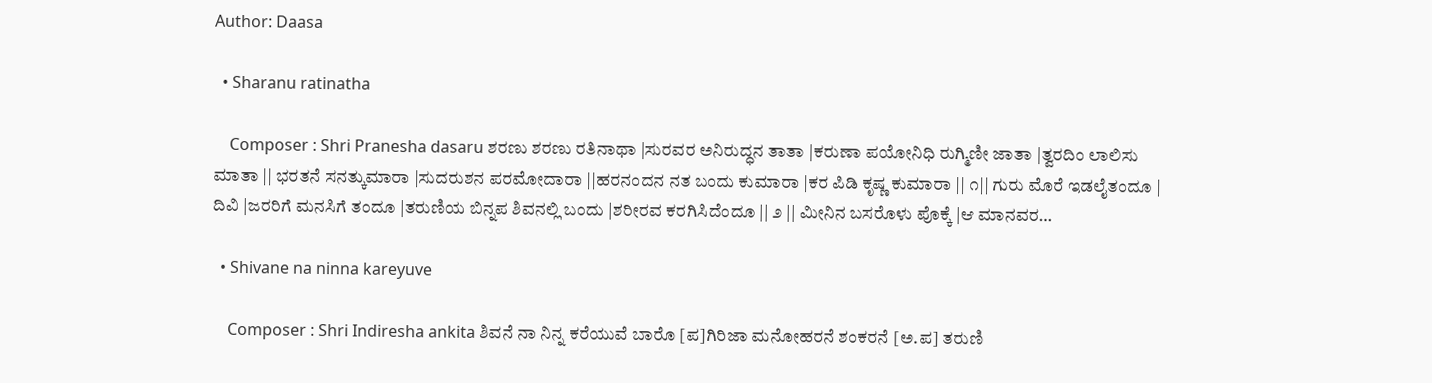Author: Daasa

  • Sharanu ratinatha

    Composer : Shri Pranesha dasaru ಶರಣು ಶರಣು ರತಿನಾಥಾ |ಸುರವರ ಅನಿರುದ್ಧನ ತಾತಾ |ಕರುಣಾ ಪಯೋನಿಧಿ ರುಗ್ಮಿಣೀ ಜಾತಾ |ತ್ವರದಿಂ ಲಾಲಿಸು ಮಾತಾ || ಭರತನೆ ಸನತ್ಕುಮಾರಾ |ಸುದರುಶನ ಪರಮೋದಾರಾ ||ಹರನಂದನ ನತ ಬಂದು ಕುಮಾರಾ |ಕರ ಪಿಡಿ ಕೃಷ್ಣ ಕುಮಾರಾ || ೧|| ಗುರು ಮೊರೆ ಇಡಲೈತಂದೂ | ದಿವಿ |ಜರರಿಗೆ ಮನಸಿಗೆ ತಂದೂ |ತರುಣಿಯ ಬಿನ್ನಪ ಶಿವನಲ್ಲಿ ಬಂದು |ಶರೀರವ ಕರಗಿಸಿದೆಂದೂ || ೨ || ಮೀನಿನ ಬಸರೊಳು ಪೊಕ್ಕೆ |ಆ ಮಾನವರ…

  • Shivane na ninna kareyuve

    Composer : Shri Indiresha ankita ಶಿವನೆ ನಾ ನಿನ್ನ ಕರೆಯುವೆ ಬಾರೊ [ಪ]ಗಿರಿಜಾ ಮನೋಹರನೆ ಶಂಕರನೆ [ಅ.ಪ] ತರುಣಿ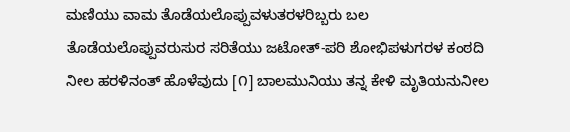ಮಣಿಯು ವಾಮ ತೊಡೆಯಲೊಪ್ಪುವಳುತರಳರಿಬ್ಬರು ಬಲ ತೊಡೆಯಲೊಪ್ಪುವರುಸುರ ಸರಿತೆಯು ಜಟೋತ್-ಪರಿ ಶೋಭಿಪಳುಗರಳ ಕಂಠದಿ ನೀಲ ಹರಳಿನಂತ್ ಹೊಳೆವುದು [೧] ಬಾಲಮುನಿಯು ತನ್ನ ಕೇಳಿ ಮೃತಿಯನುನೀಲ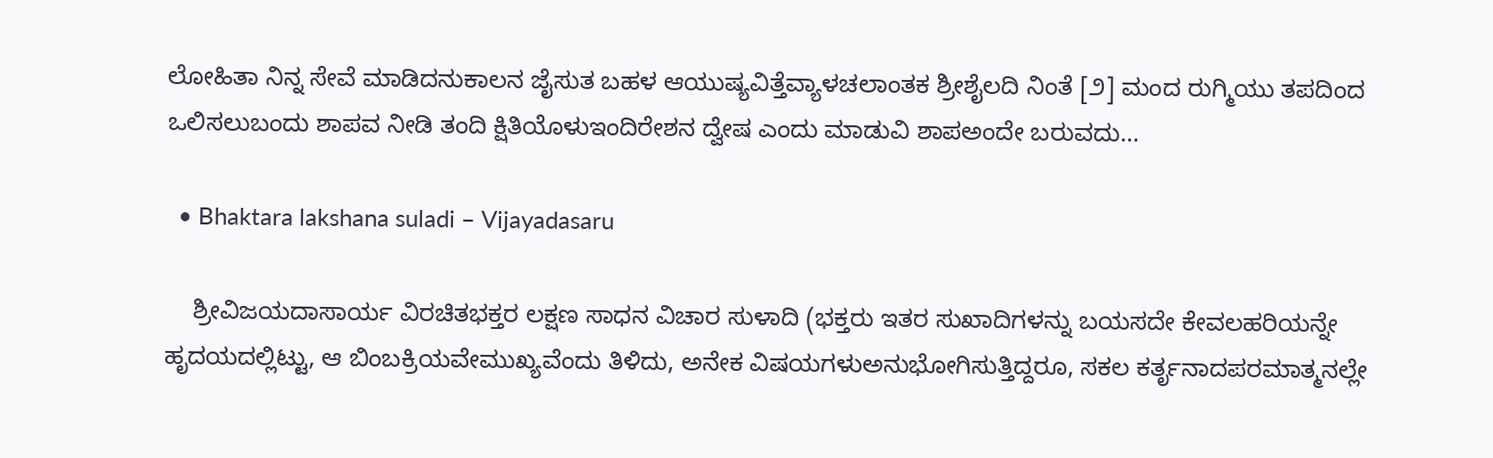ಲೋಹಿತಾ ನಿನ್ನ ಸೇವೆ ಮಾಡಿದನುಕಾಲನ ಜೈಸುತ ಬಹಳ ಆಯುಷ್ಯವಿತ್ತೆವ್ಯಾಳಚಲಾಂತಕ ಶ್ರೀಶೈಲದಿ ನಿಂತೆ [೨] ಮಂದ ರುಗ್ಮಿಯು ತಪದಿಂದ ಒಲಿಸಲುಬಂದು ಶಾಪವ ನೀಡಿ ತಂದಿ ಕ್ಷಿತಿಯೊಳುಇಂದಿರೇಶನ ದ್ವೇಷ ಎಂದು ಮಾಡುವಿ ಶಾಪಅಂದೇ ಬರುವದು…

  • Bhaktara lakshana suladi – Vijayadasaru

    ಶ್ರೀವಿಜಯದಾಸಾರ್ಯ ವಿರಚಿತಭಕ್ತರ ಲಕ್ಷಣ ಸಾಧನ ವಿಚಾರ ಸುಳಾದಿ (ಭಕ್ತರು ಇತರ ಸುಖಾದಿಗಳನ್ನು ಬಯಸದೇ ಕೇವಲಹರಿಯನ್ನೇ ಹೃದಯದಲ್ಲಿಟ್ಟು, ಆ ಬಿಂಬಕ್ರಿಯವೇಮುಖ್ಯವೆಂದು ತಿಳಿದು, ಅನೇಕ ವಿಷಯಗಳುಅನುಭೋಗಿಸುತ್ತಿದ್ದರೂ, ಸಕಲ ಕರ್ತೃನಾದಪರಮಾತ್ಮನಲ್ಲೇ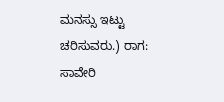ಮನಸ್ಸು ಇಟ್ಟು ಚರಿಸುವರು.) ರಾಗ: ಸಾವೇರಿ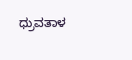ಧ್ರುವತಾಳ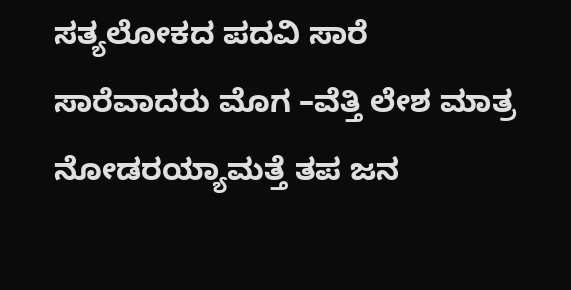ಸತ್ಯಲೋಕದ ಪದವಿ ಸಾರೆ ಸಾರೆವಾದರು ಮೊಗ –ವೆತ್ತಿ ಲೇಶ ಮಾತ್ರ ನೋಡರಯ್ಯಾಮತ್ತೆ ತಪ ಜನ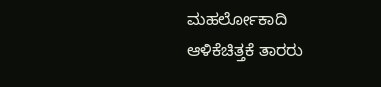ಮಹರ್ಲೋಕಾದಿ ಆಳಿಕೆಚಿತ್ತಕೆ ತಾರರು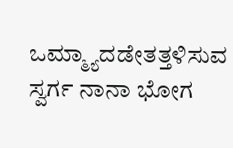ಒಮ್ಮ್ಯಾದಡೇತತ್ತಳಿಸುವ ಸ್ವರ್ಗ ನಾನಾ ಭೋಗ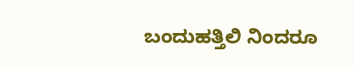ಬಂದುಹತ್ತಿಲಿ ನಿಂದರೂ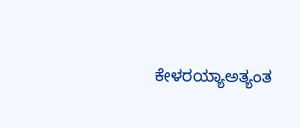ಕೇಳರಯ್ಯಾಅತ್ಯಂತ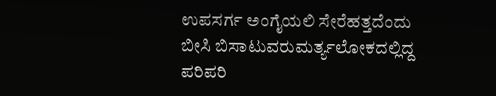ಉಪಸರ್ಗ ಅಂಗೈಯಲಿ ಸೇರೆಹತ್ತದೆಂದು ಬೀಸಿ ಬಿಸಾಟುವರುಮರ್ತ್ಯಲೋಕದಲ್ಲಿದ್ದ ಪರಿಪರಿ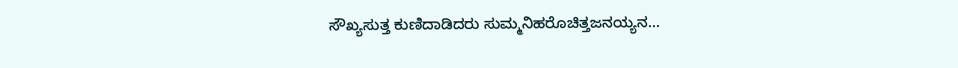ಸೌಖ್ಯಸುತ್ತ ಕುಣಿದಾಡಿದರು ಸುಮ್ಮನಿಹರೊಚಿತ್ತಜನಯ್ಯನ…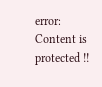error: Content is protected !!